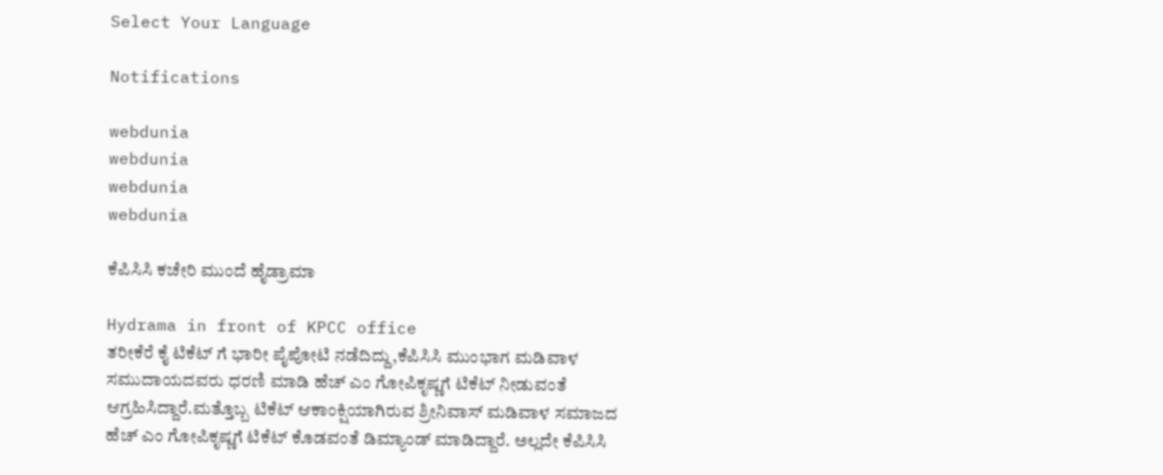Select Your Language

Notifications

webdunia
webdunia
webdunia
webdunia

ಕೆಪಿಸಿಸಿ ಕಚೇರಿ ಮುಂದೆ ಹೈಡ್ರಾಮಾ

Hydrama in front of KPCC office
ತರೀಕೆರೆ ಕೈ ಟಿಕೆಟ್ ಗೆ ಭಾರೀ ಪೈಪೋಟಿ ನಡೆದಿದ್ದು,ಕೆಪಿಸಿಸಿ ಮುಂಭಾಗ ಮಡಿವಾಳ ಸಮುದಾಯದವರು ಧರಣಿ ಮಾಡಿ ಹೆಚ್ ಎಂ ಗೋಪಿಕೃಷ್ಣಗೆ ಟಿಕೆಟ್ ನೀಡುವಂತೆ ಆಗ್ರಹಿಸಿದ್ದಾರೆ.ಮತ್ತೊಬ್ಬ ಟಿಕೆಟ್ ಆಕಾಂಕ್ಷಿಯಾಗಿರುವ ಶ್ರೀನಿವಾಸ್ ಮಡಿವಾಳ ಸಮಾಜದ ಹೆಚ್ ಎಂ ಗೋಪಿಕೃಷ್ಣಗೆ ಟಿಕೆಟ್ ಕೊಡವಂತೆ ಡಿಮ್ಯಾಂಡ್ ಮಾಡಿದ್ದಾರೆ. ಅಲ್ಲದೇ ಕೆಪಿಸಿಸಿ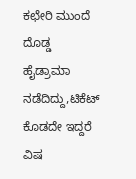ಕಛೇರಿ ಮುಂದೆ ದೊಡ್ಡ ಹೈಡ್ರಾಮಾ ನಡೆದಿದ್ದು,ಟಿಕೆಟ್ ಕೊಡದೇ ಇದ್ದರೆ ವಿಷ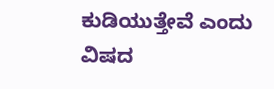ಕುಡಿಯುತ್ತೇವೆ ಎಂದು ವಿಷದ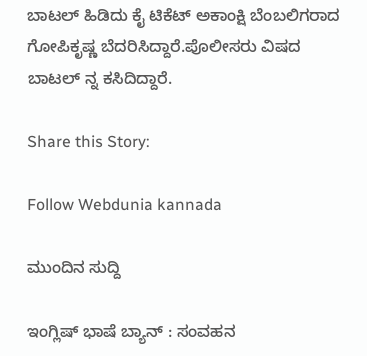ಬಾಟಲ್ ಹಿಡಿದು ಕೈ ಟಿಕೆಟ್ ಅಕಾಂಕ್ಷಿ ಬೆಂಬಲಿಗರಾದ ಗೋಪಿಕೃಷ್ಣ ಬೆದರಿಸಿದ್ದಾರೆ.ಪೊಲೀಸರು ವಿಷದ ಬಾಟಲ್ ನ್ನ ಕಸಿದಿದ್ದಾರೆ.

Share this Story:

Follow Webdunia kannada

ಮುಂದಿನ ಸುದ್ದಿ

ಇಂಗ್ಲಿಷ್ ಭಾಷೆ ಬ್ಯಾನ್ : ಸಂವಹನ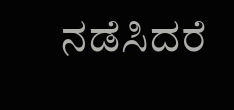ನಡೆಸಿದರೆ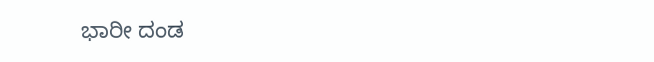ಭಾರೀ ದಂಡ